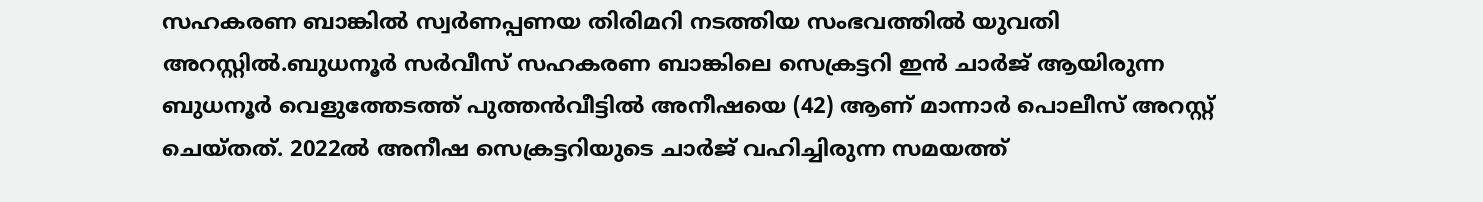സഹകരണ ബാങ്കില്‍ സ്വർണപ്പണയ തിരിമറി നടത്തിയ സംഭവത്തില്‍ യുവതി അറസ്റ്റില്‍.ബുധനൂർ സർവീസ് സഹകരണ ബാങ്കിലെ സെക്രട്ടറി ഇൻ ചാർജ് ആയിരുന്ന ബുധനൂർ വെളുത്തേടത്ത് പുത്തൻവീട്ടില്‍ അനീഷയെ (42) ആണ് മാന്നാർ പൊലീസ് അറസ്റ്റ് ചെയ്തത്. 2022ല്‍ അനീഷ സെക്രട്ടറിയുടെ ചാർജ് വഹിച്ചിരുന്ന സമയത്ത്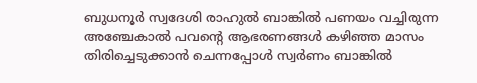ബുധനൂർ സ്വദേശി രാഹുല്‍ ബാങ്കില്‍ പണയം വച്ചിരുന്ന അഞ്ചേകാല്‍ പവന്റെ ആഭരണങ്ങള്‍ കഴിഞ്ഞ മാസം തിരിച്ചെടുക്കാൻ ചെന്നപ്പോള്‍ സ്വർണം ബാങ്കില്‍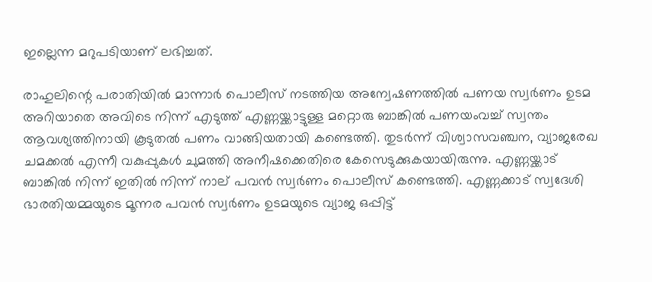ഇല്ലെന്ന മറുപടിയാണ് ലഭിച്ചത്.

രാഹുലിന്റെ പരാതിയില്‍ മാന്നാർ പൊലീസ് നടത്തിയ അന്വേഷണത്തില്‍ പണയ സ്വർണം ഉടമ അറിയാതെ അവിടെ നിന്ന് എടുത്ത് എണ്ണയ്ക്കാട്ടുള്ള മറ്റൊരു ബാങ്കില്‍ പണയംവച്ച്‌ സ്വന്തം ആവശ്യത്തിനായി കൂടുതല്‍ പണം വാങ്ങിയതായി കണ്ടെത്തി. തുടർന്ന് വിശ്വാസവഞ്ചന, വ്യാജരേഖ ചമക്കല്‍ എന്നീ വകുപ്പുകള്‍ ചുമത്തി അനീഷക്കെതിരെ കേസെടുക്കുകയായിരുന്നു. എണ്ണയ്ക്കാട് ബാങ്കില്‍ നിന്ന് ഇതില്‍ നിന്ന് നാല് പവൻ സ്വർണം പൊലീസ് കണ്ടെത്തി. എണ്ണക്കാട് സ്വദേശി ഭാരതിയമ്മയുടെ മൂന്നര പവൻ സ്വർണം ഉടമയുടെ വ്യാജ ഒപ്പിട്ട്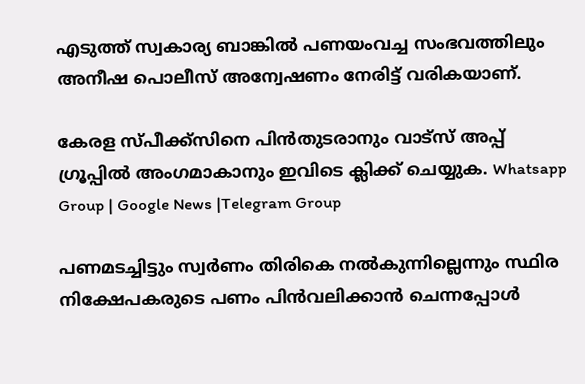എടുത്ത് സ്വകാര്യ ബാങ്കില്‍ പണയംവച്ച സംഭവത്തിലും അനീഷ പൊലീസ് അന്വേഷണം നേരിട്ട് വരികയാണ്.

കേരള സ്പീക്ക്സിനെ പിൻതുടരാനും വാട്സ് അപ്പ് ഗ്രൂപ്പിൽ അംഗമാകാനും ഇവിടെ ക്ലിക്ക് ചെയ്യുക. Whatsapp Group | Google News |Telegram Group

പണമടച്ചിട്ടും സ്വർണം തിരികെ നല്‍കുന്നില്ലെന്നും സ്ഥിര നിക്ഷേപകരുടെ പണം പിൻവലിക്കാൻ ചെന്നപ്പോള്‍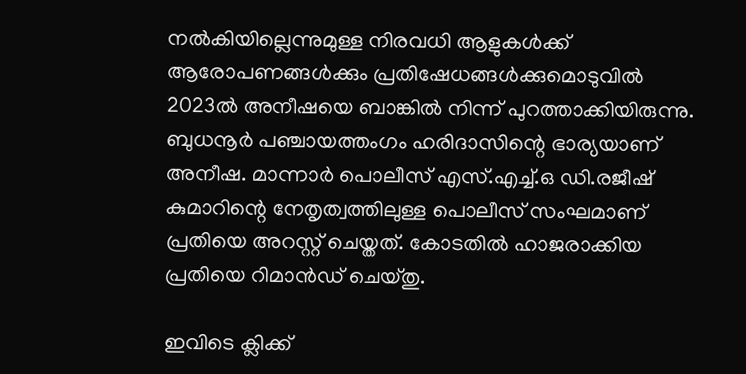നല്‍കിയില്ലെന്നുമുള്ള നിരവധി ആളുകള്‍ക്ക് ആരോപണങ്ങള്‍ക്കും പ്രതിഷേധങ്ങള്‍ക്കുമൊടുവില്‍ 2023ല്‍ അനീഷയെ ബാങ്കില്‍ നിന്ന് പുറത്താക്കിയിരുന്നു. ബുധനൂർ പഞ്ചായത്തംഗം ഹരിദാസിന്റെ ഭാര്യയാണ് അനീഷ. മാന്നാർ പൊലീസ് എസ്.എച്ച്‌.ഒ ഡി.രജീഷ് കുമാറിന്റെ നേതൃത്വത്തിലുള്ള പൊലീസ് സംഘമാണ് പ്രതിയെ അറസ്റ്റ് ചെയ്തത്. കോടതില്‍ ഹാജരാക്കിയ പ്രതിയെ റിമാൻഡ് ചെയ്തു.

ഇവിടെ ക്ലിക്ക്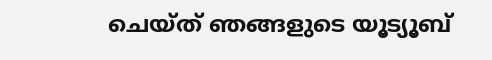ചെയ്ത് ഞങ്ങളുടെ യൂട്യൂബ്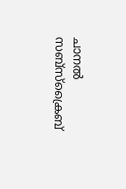ചാനൽ സബ്സ്ക്രൈബ്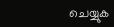ചെയ്യുക